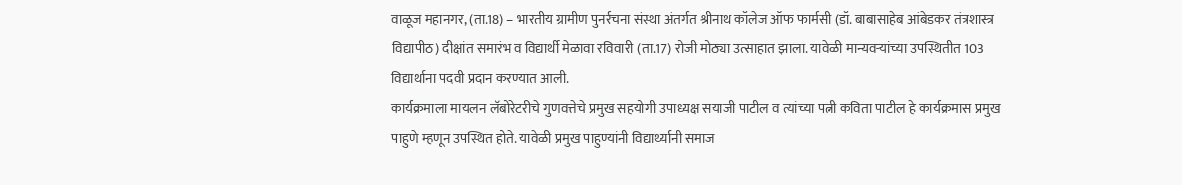वाळूज महानगर, (ता.18) – भारतीय ग्रामीण पुनर्रचना संस्था अंतर्गत श्रीनाथ कॉलेज ऑफ फार्मसी (डॉ. बाबासाहेब आंबेडकर तंत्रशास्त्र विद्यापीठ) दीक्षांत समारंभ व विद्यार्थी मेळावा रविवारी (ता.17) रोजी मोठ्या उत्साहात झाला. यावेळी मान्यवऱ्यांच्या उपस्थितीत 103 विद्यार्थाना पदवी प्रदान करण्यात आली.
कार्यक्रमाला मायलन लॅबोरेटरीचे गुणवत्तेचे प्रमुख सहयोगी उपाध्यक्ष सयाजी पाटील व त्यांच्या पत्नी कविता पाटील हे कार्यक्रमास प्रमुख पाहुणे म्हणून उपस्थित होते. यावेळी प्रमुख पाहुण्यांनी विद्यार्थ्यानी समाज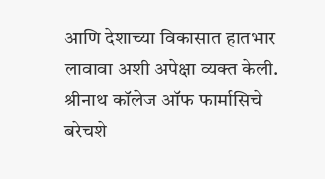आणि देशाच्या विकासात हातभार लावावा अशी अपेक्षा व्यक्त केली. श्रीनाथ कॉलेज ऑफ फार्मासिचे बरेचशे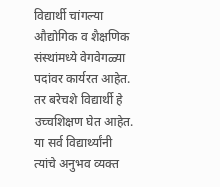विद्यार्थी चांगल्या औद्योगिक व शैक्षणिक संस्थांमध्ये वेगवेगळ्या पदांवर कार्यरत आहेत. तर बरेचशे विद्यार्थी हे उच्चशिक्षण घेत आहेत.
या सर्व विद्यार्थ्यांनी त्यांचे अनुभव व्यक्त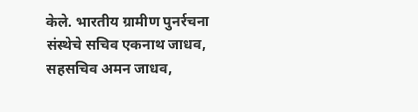केले. भारतीय ग्रामीण पुनर्रचना संस्थेचे सचिव एकनाथ जाधव, सहसचिव अमन जाधव,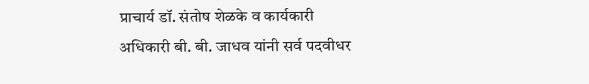प्राचार्य डॉ. संतोष शेळके व कार्यकारी अधिकारी बी. बी. जाधव यांनी सर्व पदवीधर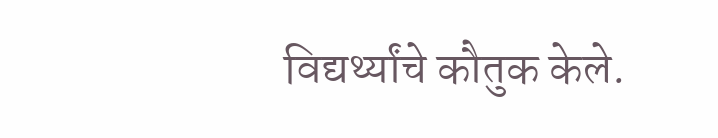विद्यर्थ्यांचे कौतुक केले.